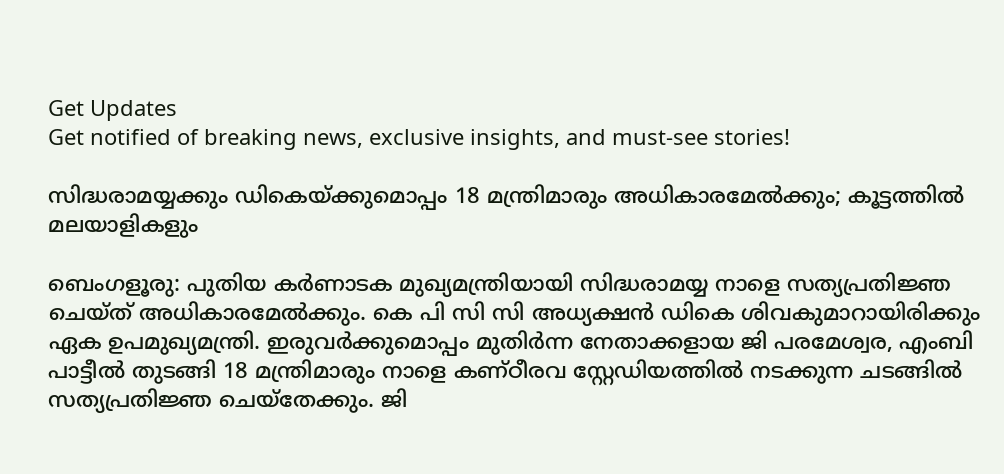Get Updates
Get notified of breaking news, exclusive insights, and must-see stories!

സിദ്ധരാമയ്യക്കും ഡികെയ്ക്കുമൊപ്പം 18 മന്ത്രിമാരും അധികാരമേല്‍ക്കും; കൂട്ടത്തില്‍ മലയാളികളും

ബെംഗളൂരു: പുതിയ കർണാടക മുഖ്യമന്ത്രിയായി സിദ്ധരാമയ്യ നാളെ സത്യപ്രതിജ്ഞ ചെയ്ത് അധികാരമേല്‍ക്കും. കെ പി സി സി അധ്യക്ഷന്‍ ഡികെ ശിവകുമാറായിരിക്കും ഏക ഉപമുഖ്യമന്ത്രി. ഇരുവർക്കുമൊപ്പം മുതിർന്ന നേതാക്കളായ ജി പരമേശ്വര, എംബി പാട്ടീല്‍ തുടങ്ങി 18 മന്ത്രിമാരും നാളെ കണ്ഠീരവ സ്റ്റേഡിയത്തില്‍ നടക്കുന്ന ചടങ്ങില്‍ സത്യപ്രതിജ്ഞ ചെയ്തേക്കും. ജി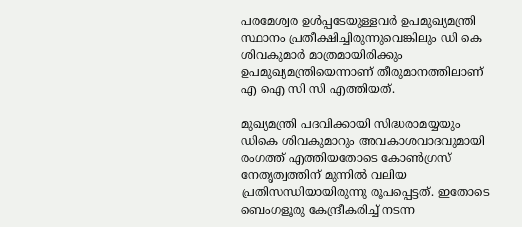പരമേശ്വര ഉള്‍പ്പടേയുള്ളവർ ഉപമുഖ്യമന്ത്രി സ്ഥാനം പ്രതീക്ഷിച്ചിരുന്നുവെങ്കിലും ഡി കെ ശിവകുമാർ മാത്രമായിരിക്കും ഉപമുഖ്യമന്ത്രിയെന്നാണ് തീരുമാനത്തിലാണ് എ ഐ സി സി എത്തിയത്.

മുഖ്യമന്ത്രി പദവിക്കായി സിദ്ധരാമയ്യയും ഡികെ ശിവകുമാറും അവകാശവാദവുമായി രംഗത്ത് എത്തിയതോടെ കോണ്‍ഗ്രസ് നേതൃത്വത്തിന് മുന്നില്‍ വലിയ പ്രതിസന്ധിയായിരുന്നു രൂപപ്പെട്ടത്. ഇതോടെ ബെംഗളൂരു കേന്ദ്രീകരിച്ച് നടന്ന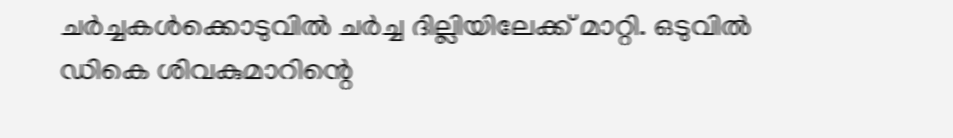ചർച്ചകള്‍ക്കൊടുവില്‍ ചർച്ച ദില്ലിയിലേക്ക് മാറ്റി. ഒടുവില്‍ ഡികെ ശിവകുമാറിന്റെ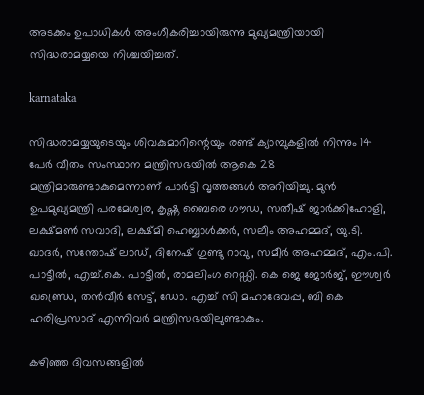അടക്കം ഉപാധികള്‍ അംഗീകരിച്ചായിരുന്നു മുഖ്യമന്ത്രിയായി സിദ്ധരാമയ്യയെ നിശ്ചയിച്ചത്.

karnataka

സിദ്ധരാമയ്യയുടെയും ശിവകുമാറിന്റെയും രണ്ട് ക്യാമ്പുകളിൽ നിന്നും 14 പേർ വീതം സംസ്ഥാന മന്ത്രിസഭയിൽ ആകെ 28 മന്ത്രിമാരുണ്ടാകുമെന്നാണ് പാർട്ടി വൃത്തങ്ങൾ അറിയിച്ചു. മുൻ ഉപമുഖ്യമന്ത്രി പരമേശ്വര, കൃഷ്ണ ബൈരെ ഗൗഡ, സതീഷ് ജാർക്കിഹോളി, ലക്ഷ്മൺ സവാദി, ലക്ഷ്മി ഹെബ്ബാൾക്കർ, സലീം അഹമ്മദ്, യു.ടി. ഖാദർ, സന്തോഷ് ലാഡ്, ദിനേഷ് ഗുണ്ടു റാവു, സമീർ അഹമ്മദ്, എം.പി. പാട്ടീൽ, എച്ച്.കെ. പാട്ടീൽ, രാമലിംഗ റെഡ്ഡി. കെ ജെ ജോർജ്, ഈശ്വർ ഖണ്ഡ്രെ, തൻവീർ സേട്ട്, ഡോ. എച്ച് സി മഹാദേവപ്പ, ബി കെ ഹരിപ്രസാദ് എന്നിവർ മന്ത്രിസഭയിലുണ്ടാകും.

കഴിഞ്ഞ ദിവസങ്ങളില്‍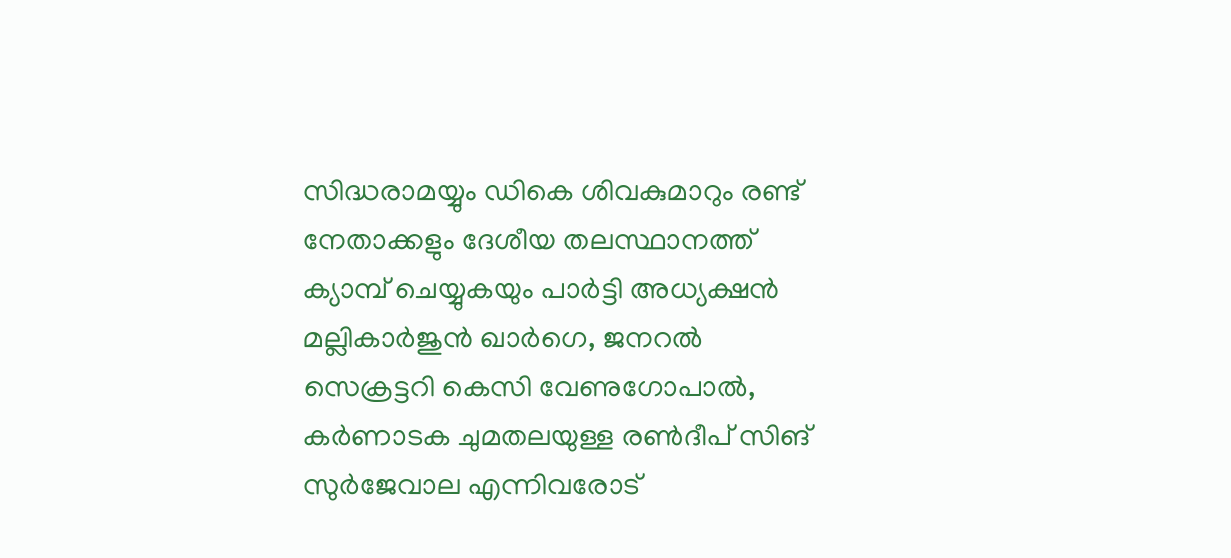സിദ്ധരാമയ്യും ഡികെ ശിവകുമാറും രണ്ട് നേതാക്കളും ദേശീയ തലസ്ഥാനത്ത് ക്യാമ്പ് ചെയ്യുകയും പാർട്ടി അധ്യക്ഷൻ മല്ലികാർജുൻ ഖാർഗെ, ജനറൽ സെക്രട്ടറി കെസി വേണുഗോപാൽ, കർണാടക ചുമതലയുള്ള രൺദീപ് സിങ് സുർജേവാല എന്നിവരോട്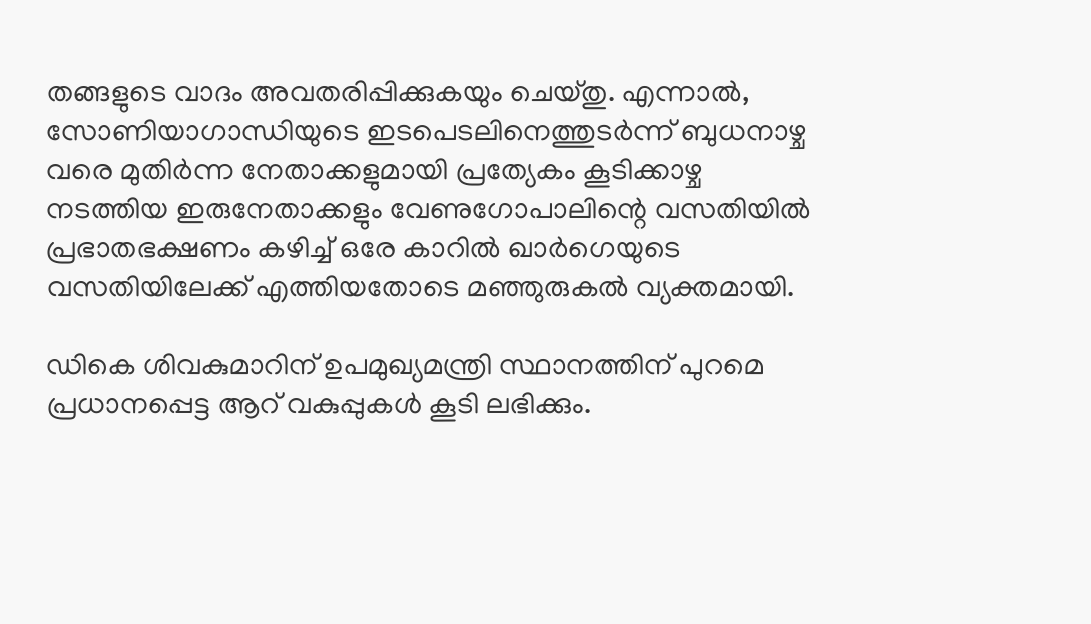തങ്ങളുടെ വാദം അവതരിപ്പിക്കുകയും ചെയ്തു. എന്നാൽ, സോണിയാഗാന്ധിയുടെ ഇടപെടലിനെത്തുടർന്ന് ബുധനാഴ്ച വരെ മുതിർന്ന നേതാക്കളുമായി പ്രത്യേകം കൂടിക്കാഴ്ച നടത്തിയ ഇരുനേതാക്കളും വേണുഗോപാലിന്റെ വസതിയിൽ പ്രഭാതഭക്ഷണം കഴിച്ച് ഒരേ കാറിൽ ഖാർഗെയുടെ വസതിയിലേക്ക് എത്തിയതോടെ മഞ്ഞുരുകല്‍ വ്യക്തമായി.

ഡികെ ശിവകുമാറിന് ഉപമുഖ്യമന്ത്രി സ്ഥാനത്തിന് പുറമെ പ്രധാനപ്പെട്ട ആറ് വകുപ്പുകള്‍ കൂടി ലഭിക്കും.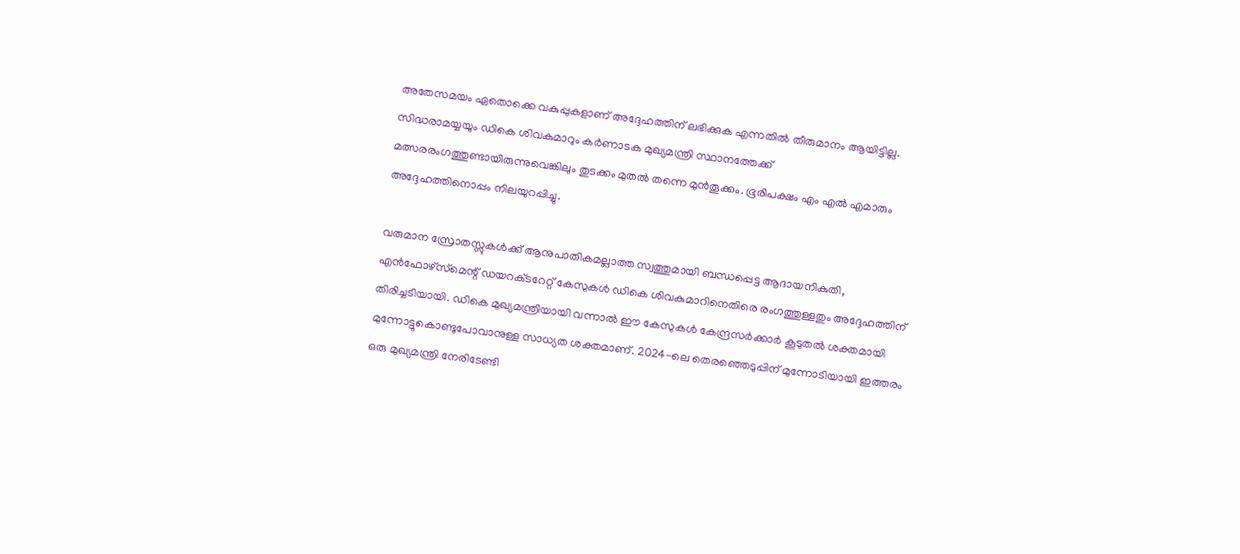അതേസമയം ഏതൊക്കെ വകുപ്പുകളാണ് അദ്ദേഹത്തിന് ലഭിക്കുക എന്നതില്‍ തീരുമാനം ആയിട്ടില്ല. സിദ്ധരാമയ്യയും ഡികെ ശിവകുമാറും കർണാടക മുഖ്യമന്ത്രി സ്ഥാനത്തേക്ക് മത്സരരംഗത്തുണ്ടായിരുന്നുവെങ്കിലും തുടക്കം മുതല്‍ തന്നെ മുന്‍തൂക്കം. ഭൂരിപക്ഷം എം എല്‍ എമാരും അദ്ദേഹത്തിനൊപ്പം നിലയുറപ്പിച്ചു.

വരുമാന സ്രോതസ്സുകൾക്ക് ആനുപാതികമല്ലാത്ത സ്വത്തുമായി ബന്ധപ്പെട്ട ആദായനികുതി, എൻഫോഴ്‌സ്‌മെന്റ് ഡയറക്‌ടറേറ്റ് കേസുകൾ ഡികെ ശിവകുമാറിനെതിരെ രംഗത്തുള്ളതും അദ്ദേഹത്തിന് തിരിച്ചടിയായി. ഡികെ മുഖ്യമന്ത്രിയായി വന്നാല്‍ ഈ കേസുകൾ കേന്ദ്രസർക്കാർ കൂടുതല്‍ ശക്തമായി മുന്നോട്ടുകൊണ്ടുപോവാനുള്ള സാധ്യത ശക്തമാണ്. 2024-ലെ തെരഞ്ഞെടുപ്പിന് മുന്നോടിയായി ഇത്തരം ഒരു മുഖ്യമന്ത്രി നേരിടേണ്ടി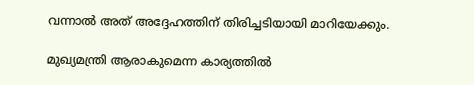വന്നാല്‍ അത് അദ്ദേഹത്തിന് തിരിച്ചടിയായി മാറിയേക്കും.

മുഖ്യമന്ത്രി ആരാകുമെന്ന കാര്യത്തിൽ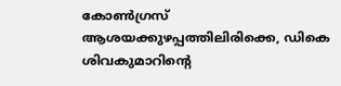കോൺഗ്രസ് ആശയക്കുഴപ്പത്തിലിരിക്കെ, ഡികെ ശിവകുമാറിന്റെ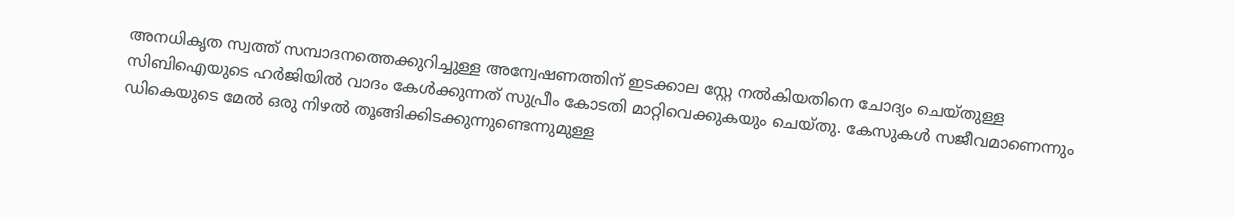അനധികൃത സ്വത്ത് സമ്പാദനത്തെക്കുറിച്ചുള്ള അന്വേഷണത്തിന് ഇടക്കാല സ്റ്റേ നൽകിയതിനെ ചോദ്യം ചെയ്തുള്ള സിബിഐയുടെ ഹർജിയിൽ വാദം കേൾക്കുന്നത് സുപ്രീം കോടതി മാറ്റിവെക്കുകയും ചെയ്തു. കേസുകൾ സജീവമാണെന്നും ഡികെയുടെ മേൽ ഒരു നിഴൽ തൂങ്ങിക്കിടക്കുന്നുണ്ടെന്നുമുള്ള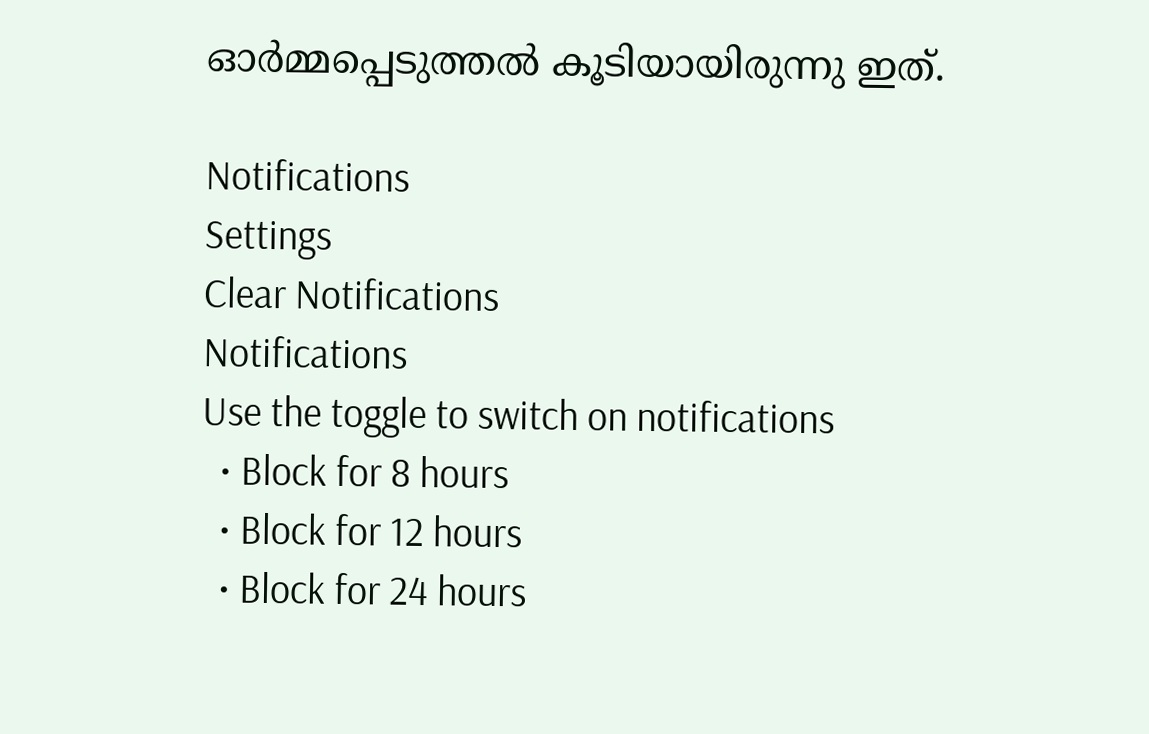ഓർമ്മപ്പെടുത്തല്‍ കൂടിയായിരുന്നു ഇത്.

Notifications
Settings
Clear Notifications
Notifications
Use the toggle to switch on notifications
  • Block for 8 hours
  • Block for 12 hours
  • Block for 24 hours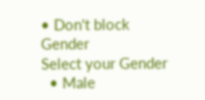• Don't block
Gender
Select your Gender
  • Male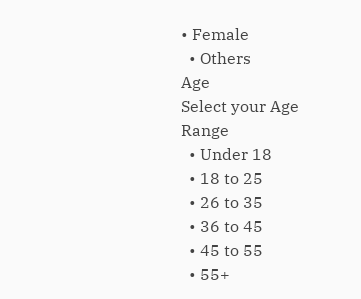• Female
  • Others
Age
Select your Age Range
  • Under 18
  • 18 to 25
  • 26 to 35
  • 36 to 45
  • 45 to 55
  • 55+